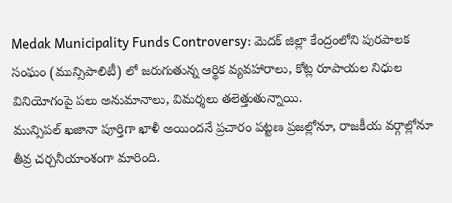Medak Municipality Funds Controversy: మెదక్ జిల్లా కేంద్రంలోని పురపాలక సంఘం (మున్సిపాలిటీ) లో జరుగుతున్న ఆర్థిక వ్యవహారాలు, కోట్ల రూపాయల నిధుల వినియోగంపై పలు అనుమానాలు, విమర్శలు తలెత్తుతున్నాయి.
మున్సిపల్ ఖజానా పూర్తిగా ఖాళీ అయిందనే ప్రచారం పట్టణ ప్రజల్లోనూ, రాజకీయ వర్గాల్లోనూ తీవ్ర చర్చనీయాంశంగా మారింది.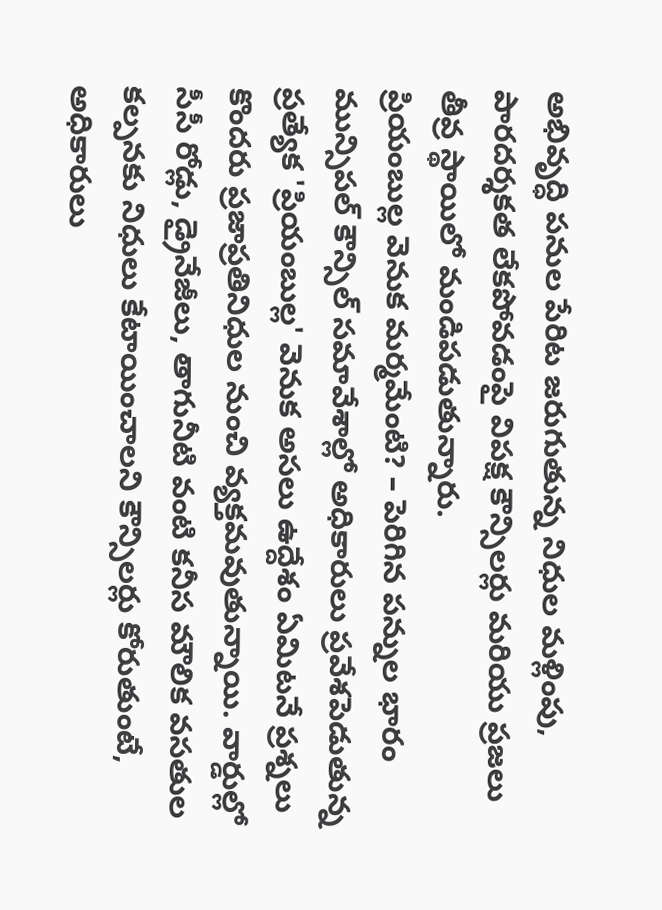అభివృద్ధి పనుల పేరిట జరుగుతున్న నిధుల మళ్లింపు, పారదర్శకత లేకపోవడంపై విపక్ష కౌన్సిలర్లు మరియు ప్రజలు తీవ్ర స్థాయిలో మండిపడుతున్నారు.
ప్రియంబుల్ల వెనుక మర్మమేంటి? – పెరిగిన పన్నుల భారం
మున్సిపల్ కౌన్సిల్ సమావేశాల్లో అధికారులు ప్రవేశపెడుతున్న ప్రత్యేక 'ప్రియంబుల్ల' వెనుక అసలు ఉద్దేశం ఏమిటనే ప్రశ్నలు కొందరు ప్రజాప్రతినిధుల నుంచి వ్యక్తమవుతున్నాయి. వార్డుల్లో సీసీ రోడ్లు, డ్రైనేజీలు, తాగునీటి వంటి కనీస మౌలిక వసతుల కల్పనకు నిధులు కేటాయించాలని కౌన్సిలర్లు కోరుతుంటే, అధికారులు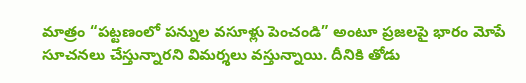మాత్రం “పట్టణంలో పన్నుల వసూళ్లు పెంచండి” అంటూ ప్రజలపై భారం మోపే సూచనలు చేస్తున్నారని విమర్శలు వస్తున్నాయి. దీనికి తోడు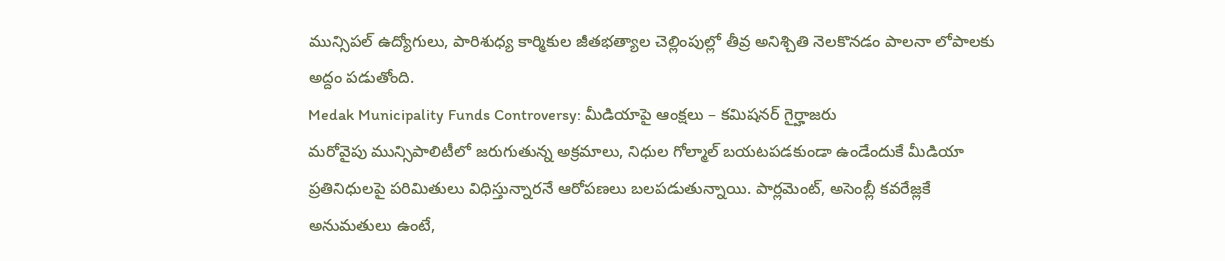మున్సిపల్ ఉద్యోగులు, పారిశుధ్య కార్మికుల జీతభత్యాల చెల్లింపుల్లో తీవ్ర అనిశ్చితి నెలకొనడం పాలనా లోపాలకు అద్దం పడుతోంది.
Medak Municipality Funds Controversy: మీడియాపై ఆంక్షలు – కమిషనర్ గైర్హాజరు
మరోవైపు మున్సిపాలిటీలో జరుగుతున్న అక్రమాలు, నిధుల గోల్మాల్ బయటపడకుండా ఉండేందుకే మీడియా ప్రతినిధులపై పరిమితులు విధిస్తున్నారనే ఆరోపణలు బలపడుతున్నాయి. పార్లమెంట్, అసెంబ్లీ కవరేజ్లకే అనుమతులు ఉంటే,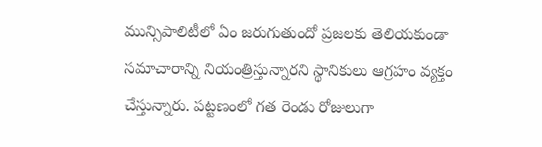మున్సిపాలిటీలో ఏం జరుగుతుందో ప్రజలకు తెలియకుండా సమాచారాన్ని నియంత్రిస్తున్నారని స్థానికులు ఆగ్రహం వ్యక్తం చేస్తున్నారు. పట్టణంలో గత రెండు రోజులుగా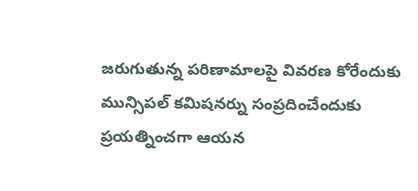జరుగుతున్న పరిణామాలపై వివరణ కోరేందుకు మున్సిపల్ కమిషనర్ను సంప్రదించేందుకు ప్రయత్నించగా ఆయన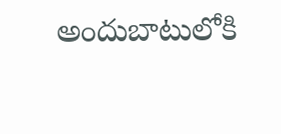అందుబాటులోకి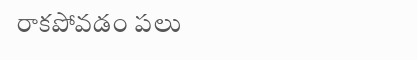రాకపోవడం పలు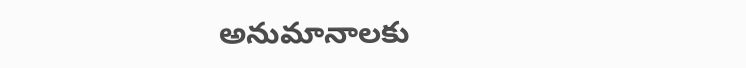అనుమానాలకు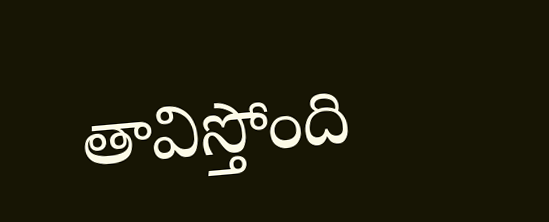తావిస్తోంది